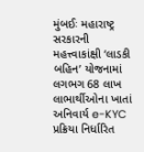મુંબઈઃ મહારાષ્ટ્ર સરકારની મહત્ત્વાકાંક્ષી ‘લાડકી બહિન’ યોજનામાં લગભગ 68 લાખ લાભાર્થીઓના ખાતાં અનિવાર્ય e-KYC પ્રક્રિયા નિર્ધારિત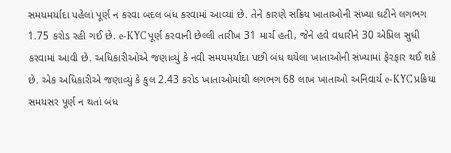સમયમર્યાદા પહેલાં પૂર્ણ ન કરવા બદલ બંધ કરવામાં આવ્યાં છે. તેને કારણે સક્રિય ખાતાઓની સંખ્યા ઘટીને લગભગ 1.75 કરોડ રહી ગઈ છે. e-KYC પૂર્ણ કરવાની છેલ્લી તારીખ 31 માર્ચ હતી, જેને હવે વધારીને 30 એપ્રિલ સુધી કરવામાં આવી છે. અધિકારીઓએ જણાવ્યું કે નવી સમયમર્યાદા પછી બંધ થયેલા ખાતાઓની સંખ્યામાં ફેરફાર થઈ શકે છે. એક અધિકારીએ જણાવ્યું કે કુલ 2.43 કરોડ ખાતાઓમાંથી લગભગ 68 લાખ ખાતાઓ અનિવાર્ય e-KYC પ્રક્રિયા સમયસર પૂર્ણ ન થતાં બંધ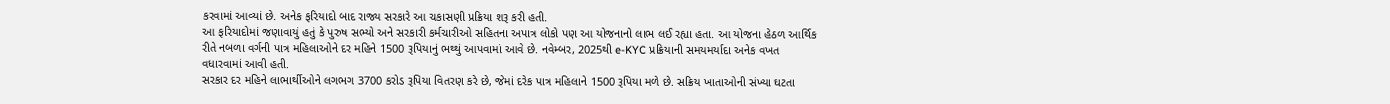કરવામાં આવ્યાં છે. અનેક ફરિયાદો બાદ રાજ્ય સરકારે આ ચકાસણી પ્રક્રિયા શરૂ કરી હતી.
આ ફરિયાદોમાં જણાવાયું હતું કે પુરુષ સભ્યો અને સરકારી કર્મચારીઓ સહિતના અપાત્ર લોકો પણ આ યોજનાનો લાભ લઈ રહ્યા હતા. આ યોજના હેઠળ આર્થિક રીતે નબળા વર્ગની પાત્ર મહિલાઓને દર મહિને 1500 રૂપિયાનું ભથ્થું આપવામાં આવે છે. નવેમ્બર, 2025થી e-KYC પ્રક્રિયાની સમયમર્યાદા અનેક વખત વધારવામાં આવી હતી.
સરકાર દર મહિને લાભાર્થીઓને લગભગ 3700 કરોડ રૂપિયા વિતરણ કરે છે, જેમાં દરેક પાત્ર મહિલાને 1500 રૂપિયા મળે છે. સક્રિય ખાતાઓની સંખ્યા ઘટતા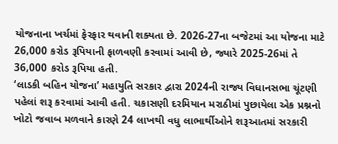યોજનાના ખર્ચમાં ફેરફાર થવાની શક્યતા છે. 2026-27ના બજેટમાં આ યોજના માટે 26,000 કરોડ રૂપિયાની ફાળવણી કરવામાં આવી છે, જ્યારે 2025-26માં તે 36,000 કરોડ રૂપિયા હતી.
‘લાડકી બહિન યોજના’ મહાયુતિ સરકાર દ્વારા 2024ની રાજ્ય વિધાનસભા ચૂંટણી પહેલાં શરૂ કરવામાં આવી હતી. ચકાસણી દરમિયાન મરાઠીમાં પુછાયેલા એક પ્રશ્નનો ખોટો જવાબ મળવાને કારણે 24 લાખથી વધુ લાભાર્થીઓને શરૂઆતમાં સરકારી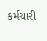કર્મચારી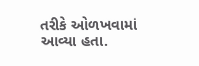તરીકે ઓળખવામાં આવ્યા હતા.